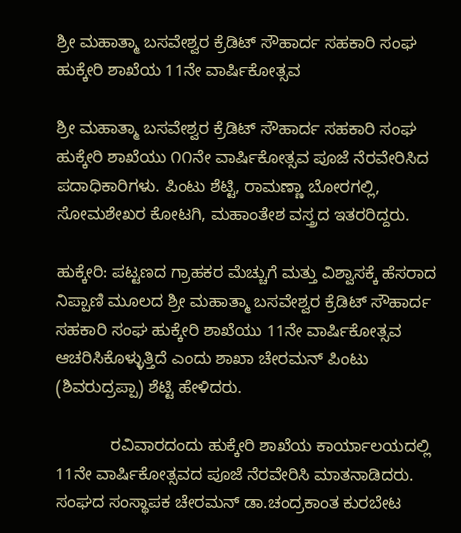ಶ್ರೀ ಮಹಾತ್ಮಾ ಬಸವೇಶ್ವರ ಕ್ರೆಡಿಟ್ ಸೌಹಾರ್ದ ಸಹಕಾರಿ ಸಂಘ ಹುಕ್ಕೇರಿ ಶಾಖೆಯ 11ನೇ ವಾರ್ಷಿಕೋತ್ಸವ

ಶ್ರೀ ಮಹಾತ್ಮಾ ಬಸವೇಶ್ವರ ಕ್ರೆಡಿಟ್ ಸೌಹಾರ್ದ ಸಹಕಾರಿ ಸಂಘ ಹುಕ್ಕೇರಿ ಶಾಖೆಯು ೧೧ನೇ ವಾರ್ಷಿಕೋತ್ಸವ ಪೂಜೆ ನೆರವೇರಿಸಿದ ಪದಾಧಿಕಾರಿಗಳು. ಪಿಂಟು ಶೆಟ್ಟಿ, ರಾಮಣ್ಣಾ ಬೋರಗಲ್ಲಿ, ಸೋಮಶೇಖರ ಕೋಟಗಿ, ಮಹಾಂತೇಶ ವಸ್ತ್ರದ ಇತರರಿದ್ದರು.

ಹುಕ್ಕೇರಿ: ಪಟ್ಟಣದ ಗ್ರಾಹಕರ ಮೆಚ್ಚುಗೆ ಮತ್ತು ವಿಶ್ವಾಸಕ್ಕೆ ಹೆಸರಾದ ನಿಪ್ಪಾಣಿ ಮೂಲದ ಶ್ರೀ ಮಹಾತ್ಮಾ ಬಸವೇಶ್ವರ ಕ್ರೆಡಿಟ್ ಸೌಹಾರ್ದ ಸಹಕಾರಿ ಸಂಘ ಹುಕ್ಕೇರಿ ಶಾಖೆಯು 11ನೇ ವಾರ್ಷಿಕೋತ್ಸವ ಆಚರಿಸಿಕೊಳ್ಳುತ್ತಿದೆ ಎಂದು ಶಾಖಾ ಚೇರಮನ್ ಪಿಂಟು (ಶಿವರುದ್ರಪ್ಪಾ) ಶೆಟ್ಟಿ ಹೇಳಿದರು.

            ರವಿವಾರದಂದು ಹುಕ್ಕೇರಿ ಶಾಖೆಯ ಕಾರ್ಯಾಲಯದಲ್ಲಿ 11ನೇ ವಾರ್ಷಿಕೋತ್ಸವದ ಪೂಜೆ ನೆರವೇರಿಸಿ ಮಾತನಾಡಿದರು. ಸಂಘದ ಸಂಸ್ಥಾಪಕ ಚೇರಮನ್ ಡಾ.ಚಂದ್ರಕಾಂತ ಕುರಬೇಟ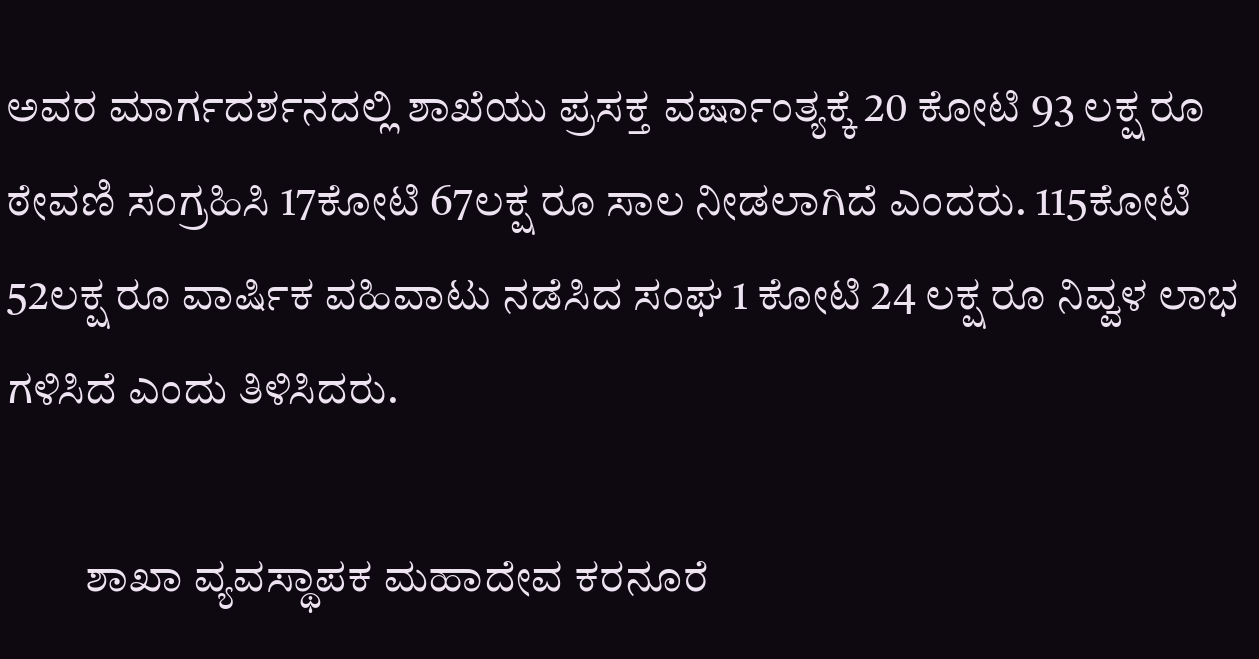ಅವರ ಮಾರ್ಗದರ್ಶನದಲ್ಲಿ ಶಾಖೆಯು ಪ್ರಸಕ್ತ ವರ್ಷಾಂತ್ಯಕ್ಕೆ 20 ಕೋಟಿ 93 ಲಕ್ಷ ರೂ ಠೇವಣಿ ಸಂಗ್ರಹಿಸಿ 17ಕೋಟಿ 67ಲಕ್ಷ ರೂ ಸಾಲ ನೀಡಲಾಗಿದೆ ಎಂದರು. 115ಕೋಟಿ 52ಲಕ್ಷ ರೂ ವಾರ್ಷಿಕ ವಹಿವಾಟು ನಡೆಸಿದ ಸಂಘ 1 ಕೋಟಿ 24 ಲಕ್ಷ ರೂ ನಿವ್ವಳ ಲಾಭ ಗಳಿಸಿದೆ ಎಂದು ತಿಳಿಸಿದರು.

         ಶಾಖಾ ವ್ಯವಸ್ಥಾಪಕ ಮಹಾದೇವ ಕರನೂರೆ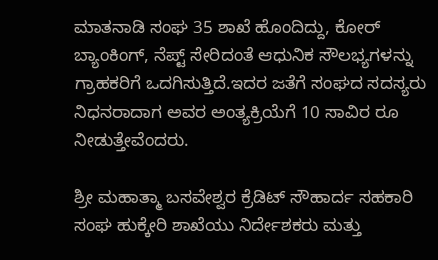ಮಾತನಾಡಿ ಸಂಘ 35 ಶಾಖೆ ಹೊಂದಿದ್ದು, ಕೋರ್ ಬ್ಯಾಂಕಿಂಗ್, ನೆಪ್ಟ್ ಸೇರಿದಂತೆ ಆಧುನಿಕ ಸೌಲಭ್ಯಗಳನ್ನು ಗ್ರಾಹಕರಿಗೆ ಒದಗಿಸುತ್ತಿದೆ.ಇದರ ಜತೆಗೆ ಸಂಘದ ಸದಸ್ಯರು ನಿಧನರಾದಾಗ ಅವರ ಅಂತ್ಯಕ್ರಿಯೆಗೆ 10 ಸಾವಿರ ರೂ ನೀಡುತ್ತೇವೆಂದರು.

ಶ್ರೀ ಮಹಾತ್ಮಾ ಬಸವೇಶ್ವರ ಕ್ರೆಡಿಟ್ ಸೌಹಾರ್ದ ಸಹಕಾರಿ ಸಂಘ ಹುಕ್ಕೇರಿ ಶಾಖೆಯು ನಿರ್ದೇಶಕರು ಮತ್ತು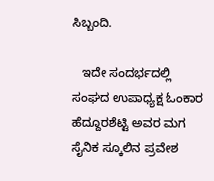ಸಿಬ್ಬಂದಿ.

   ಇದೇ ಸಂದರ್ಭದಲ್ಲಿ ಸಂಘದ ಉಪಾಧ್ಯಕ್ಷ ಓಂಕಾರ ಹೆದ್ದೂರಶೆಟ್ಟಿ ಅವರ ಮಗ ಸೈನಿಕ ಸ್ಕೂಲಿನ ಪ್ರವೇಶ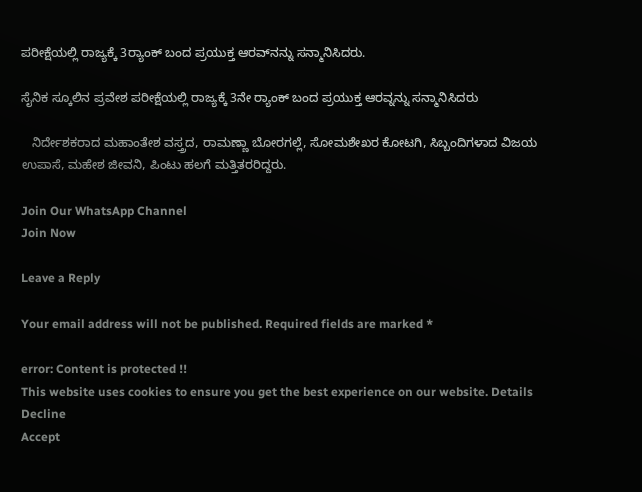ಪರೀಕ್ಷೆಯಲ್ಲಿ ರಾಜ್ಯಕ್ಕೆ 3ರ‍್ಯಾಂಕ್ ಬಂದ ಪ್ರಯುಕ್ತ ಆರವ್‌ನನ್ನು ಸನ್ಮಾನಿಸಿದರು.

ಸೈನಿಕ ಸ್ಕೂಲಿನ ಪ್ರವೇಶ ಪರೀಕ್ಷೆಯಲ್ಲಿ ರಾಜ್ಯಕ್ಕೆ 3ನೇ ರ‍್ಯಾಂಕ್ ಬಂದ ಪ್ರಯುಕ್ತ ಆರವ್ನನ್ನು ಸನ್ಮಾನಿಸಿದರು

   ನಿರ್ದೇಶಕರಾದ ಮಹಾಂತೇಶ ವಸ್ತ್ರದ, ರಾಮಣ್ಣಾ ಬೋರಗಲ್ಲೆ, ಸೋಮಶೇಖರ ಕೋಟಗಿ, ಸಿಬ್ಬಂದಿಗಳಾದ ವಿಜಯ ಉಪಾಸೆ, ಮಹೇಶ ಜೀವನಿ, ಪಿಂಟು ಹಲಗೆ ಮತ್ತಿತರರಿದ್ದರು.

Join Our WhatsApp Channel
Join Now

Leave a Reply

Your email address will not be published. Required fields are marked *

error: Content is protected !!
This website uses cookies to ensure you get the best experience on our website. Details
Decline
Accept